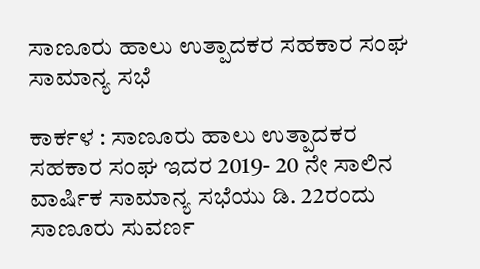ಸಾಣೂರು ಹಾಲು ಉತ್ಪಾದಕರ ಸಹಕಾರ ಸಂಘ ಸಾಮಾನ್ಯ ಸಭೆ

ಕಾರ್ಕಳ : ಸಾಣೂರು ಹಾಲು ಉತ್ಪಾದಕರ ಸಹಕಾರ ಸಂಘ ಇದರ 2019- 20 ನೇ ಸಾಲಿನ ವಾರ್ಷಿಕ ಸಾಮಾನ್ಯ ಸಭೆಯು ಡಿ. 22ರಂದು ಸಾಣೂರು ಸುವರ್ಣ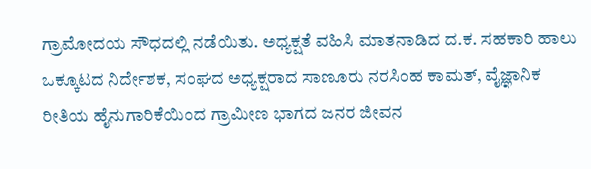ಗ್ರಾಮೋದಯ ಸೌಧದಲ್ಲಿ ನಡೆಯಿತು. ಅಧ್ಯಕ್ಷತೆ ವಹಿಸಿ ಮಾತನಾಡಿದ ದ.ಕ. ಸಹಕಾರಿ ಹಾಲು ಒಕ್ಕೂಟದ ನಿರ್ದೇಶಕ, ಸಂಘದ ಅಧ್ಯಕ್ಷರಾದ ಸಾಣೂರು ನರಸಿಂಹ ಕಾಮತ್, ವೈಜ್ಞಾನಿಕ ರೀತಿಯ ಹೈನುಗಾರಿಕೆಯಿಂದ ಗ್ರಾಮೀಣ ಭಾಗದ ಜನರ ಜೀವನ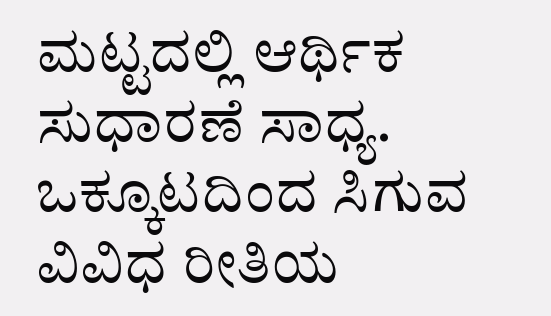ಮಟ್ಟದಲ್ಲಿ ಆರ್ಥಿಕ ಸುಧಾರಣೆ ಸಾಧ್ಯ. ಒಕ್ಕೂಟದಿಂದ ಸಿಗುವ ವಿವಿಧ ರೀತಿಯ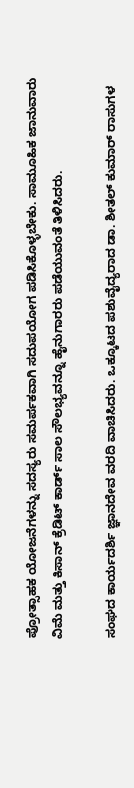ಪ್ರೋತ್ಸಾಹಕ ಯೋಜನೆಗಳನ್ನು ಸದಸ್ಯರು ಸಮರ್ಪಕವಾಗಿ ಸದುಪಯೋಗ ಪಡಿಸಿಕೊಳ್ಳಬೇಕು. ಸಾಮೂಹಿಕ ಜಾನುವಾರು ವಿಮೆ ಮತ್ತು ಕಿಸಾನ್ ಕ್ರೆಡಿಟ್ ಕಾರ್ಡ್ ಸಾಲ ಸೌಲಭ್ಯವನ್ನೂ ಹೈನುಗಾರರು ಪಡೆಯುವಂತೆ ತಿಳಿಸಿದರು.

ಸಂಘದ ಕಾರ್ಯದರ್ಶಿ ಜ್ಞಾನದೇವ ವರದಿ ವಾಚಿಸಿದರು. ಒಕ್ಕೂಟದ ಪಶುವೈದ್ಯರಾದ ಡಾ. ಶೀತಲ್ ಕುಮಾರ್ ರಾಸುಗಳ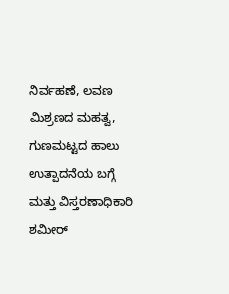ನಿರ್ವಹಣೆ, ಲವಣ ಮಿಶ್ರಣದ ಮಹತ್ವ, ಗುಣಮಟ್ಟದ ಹಾಲು ಉತ್ಪಾದನೆಯ ಬಗ್ಗೆ ಮತ್ತು ವಿಸ್ತರಣಾಧಿಕಾರಿ ಶಮೀರ್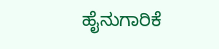ಹೈನುಗಾರಿಕೆ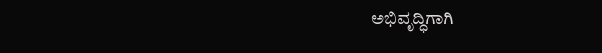ಅಭಿವೃದ್ಧಿಗಾಗಿ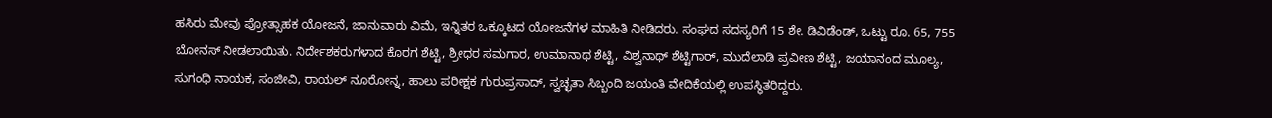ಹಸಿರು ಮೇವು ಪ್ರೋತ್ಸಾಹಕ ಯೋಜನೆ, ಜಾನುವಾರು ವಿಮೆ, ಇನ್ನಿತರ ಒಕ್ಕೂಟದ ಯೋಜನೆಗಳ ಮಾಹಿತಿ ನೀಡಿದರು. ಸಂಘದ ಸದಸ್ಯರಿಗೆ 15 ಶೇ. ಡಿವಿಡೆಂಡ್‌, ಒಟ್ಟು ರೂ. 65, 755 ಬೋನಸ್ ನೀಡಲಾಯಿತು. ನಿರ್ದೇಶಕರುಗಳಾದ ಕೊರಗ ಶೆಟ್ಟಿ, ಶ್ರೀಧರ ಸಮಗಾರ, ಉಮಾನಾಥ ಶೆಟ್ಟಿ, ವಿಶ್ವನಾಥ್ ಶೆಟ್ಟಿಗಾರ್, ಮುದೆಲಾಡಿ ಪ್ರವೀಣ ಶೆಟ್ಟಿ, ಜಯಾನಂದ ಮೂಲ್ಯ, ಸುಗಂಧಿ ನಾಯಕ, ಸಂಜೀವಿ, ರಾಯಲ್ ನೂರೋನ್ನ, ಹಾಲು ಪರೀಕ್ಷಕ ಗುರುಪ್ರಸಾದ್, ಸ್ವಚ್ಛತಾ ಸಿಬ್ಬಂದಿ ಜಯಂತಿ ವೇದಿಕೆಯಲ್ಲಿ ಉಪಸ್ಥಿತರಿದ್ದರು.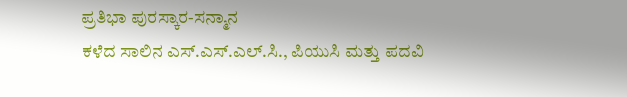ಪ್ರತಿಭಾ ಪುರಸ್ಕಾರ-ಸನ್ಮಾನ
ಕಳೆದ ಸಾಲಿನ ಎಸ್.ಎಸ್.ಎಲ್.ಸಿ., ಪಿಯುಸಿ ಮತ್ತು ಪದವಿ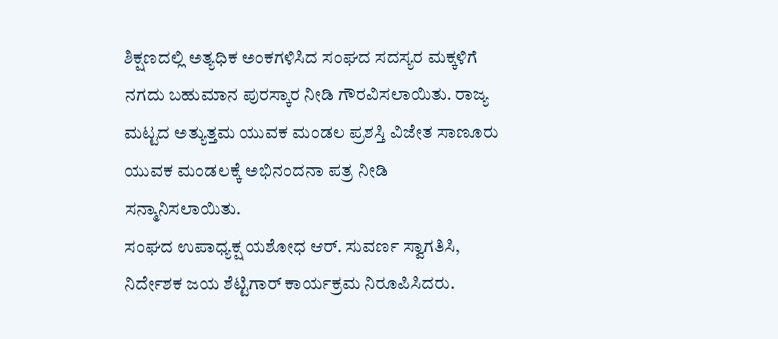ಶಿಕ್ಷಣದಲ್ಲಿ ಅತ್ಯಧಿಕ ಅಂಕಗಳಿಸಿದ ಸಂಘದ ಸದಸ್ಯರ ಮಕ್ಕಳಿಗೆ ನಗದು ಬಹುಮಾನ ಪುರಸ್ಕಾರ ನೀಡಿ ಗೌರವಿಸಲಾಯಿತು. ರಾಜ್ಯ ಮಟ್ಟದ ಅತ್ಯುತ್ತಮ ಯುವಕ ಮಂಡಲ ಪ್ರಶಸ್ತಿ ವಿಜೇತ ಸಾಣೂರು ಯುವಕ ಮಂಡಲಕ್ಕೆ ಅಭಿನಂದನಾ ಪತ್ರ ನೀಡಿ ಸನ್ಮಾನಿಸಲಾಯಿತು.
ಸಂಘದ ಉಪಾಧ್ಯಕ್ಷ ಯಶೋಧ ಆರ್. ಸುವರ್ಣ ಸ್ವಾಗತಿಸಿ, ನಿರ್ದೇಶಕ ಜಯ ಶೆಟ್ಟಿಗಾರ್ ಕಾರ್ಯಕ್ರಮ ನಿರೂಪಿಸಿದರು.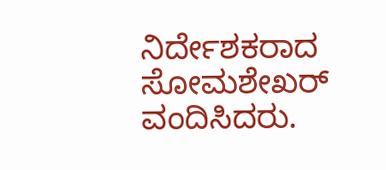ನಿರ್ದೇಶಕರಾದ ಸೋಮಶೇಖರ್ ವಂದಿಸಿದರು.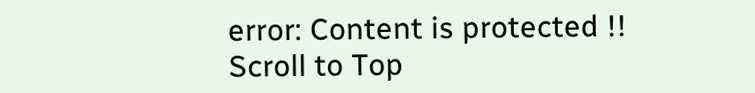error: Content is protected !!
Scroll to Top